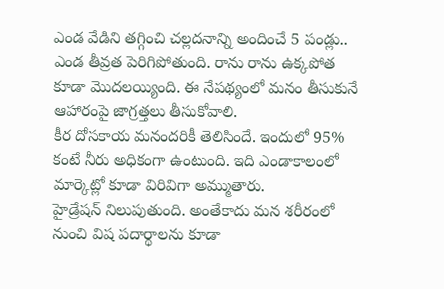ఎండ వేడిని తగ్గించి చల్లదనాన్ని అందించే 5 పండ్లు..
ఎండ తీవ్రత పెరిగిపోతుంది. రాను రాను ఉక్కపోత కూడా మొదలయ్యింది. ఈ నేపథ్యంలో మనం తీసుకునే ఆహారంపై జాగ్రత్తలు తీసుకోవాలి.
కీర దోసకాయ మనందరికీ తెలిసిందే. ఇందులో 95% కంటే నీరు అధికంగా ఉంటుంది. ఇది ఎండాకాలంలో మార్కెట్లో కూడా విరివిగా అమ్ముతారు.
హైడ్రేషన్ నిలుపుతుంది. అంతేకాదు మన శరీరంలో నుంచి విష పదార్థాలను కూడా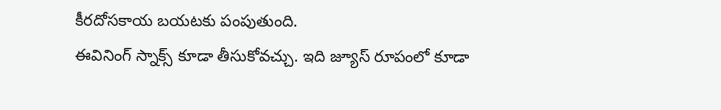కీరదోసకాయ బయటకు పంపుతుంది.
ఈవినింగ్ స్నాక్స్ కూడా తీసుకోవచ్చు. ఇది జ్యూస్ రూపంలో కూడా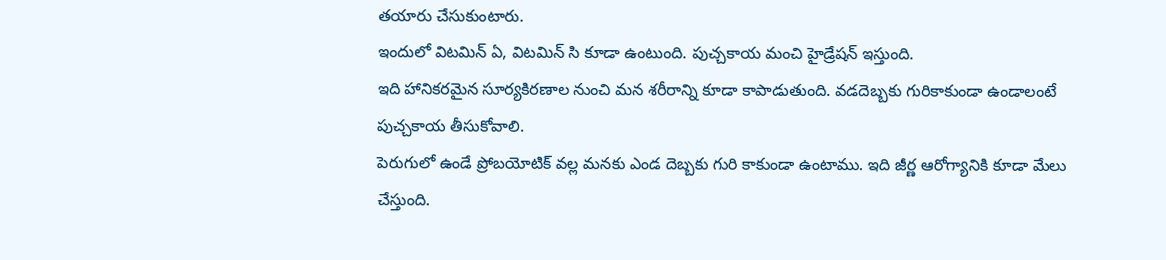తయారు చేసుకుంటారు.
ఇందులో విటమిన్ ఏ, విటమిన్ సి కూడా ఉంటుంది. పుచ్చకాయ మంచి హైడ్రేషన్ ఇస్తుంది.
ఇది హానికరమైన సూర్యకిరణాల నుంచి మన శరీరాన్ని కూడా కాపాడుతుంది. వడదెబ్బకు గురికాకుండా ఉండాలంటే పుచ్చకాయ తీసుకోవాలి.
పెరుగులో ఉండే ప్రోబయోటిక్ వల్ల మనకు ఎండ దెబ్బకు గురి కాకుండా ఉంటాము. ఇది జీర్ణ ఆరోగ్యానికి కూడా మేలు చేస్తుంది.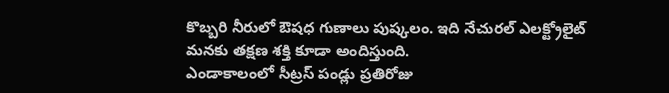కొబ్బరి నీరులో ఔషధ గుణాలు పుష్కలం. ఇది నేచురల్ ఎలక్ట్రోలైట్ మనకు తక్షణ శక్తి కూడా అందిస్తుంది.
ఎండాకాలంలో సీట్రస్ పండ్లు ప్రతిరోజు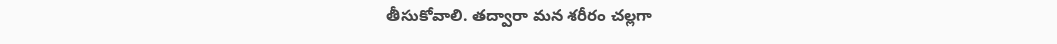తీసుకోవాలి. తద్వారా మన శరీరం చల్లగా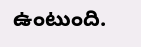ఉంటుంది.